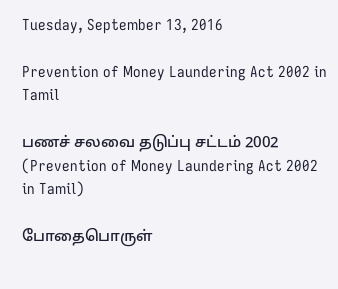Tuesday, September 13, 2016

Prevention of Money Laundering Act 2002 in Tamil

பணச் சலவை தடுப்பு சட்டம் 2002
(Prevention of Money Laundering Act 2002 in Tamil)

போதைபொருள்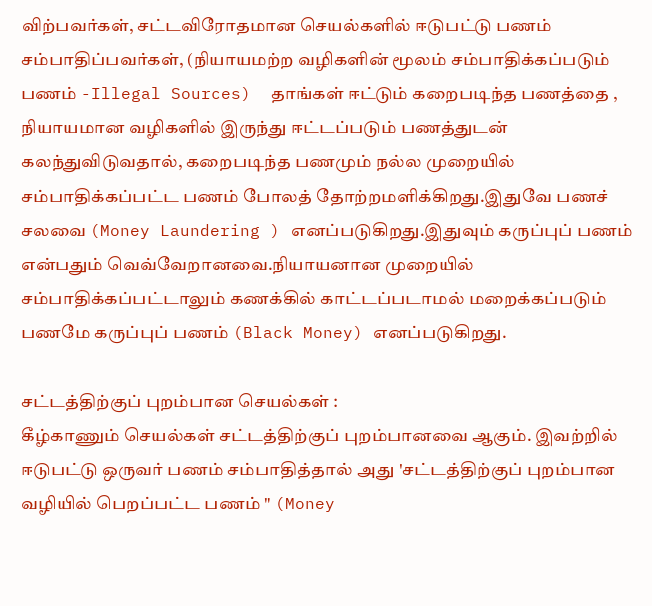விற்பவர்கள், சட்டவிரோதமான செயல்களில் ஈடுபட்டு பணம் சம்பாதிப்பவர்கள், (நியாயமற்ற வழிகளின் மூலம் சம்பாதிக்கப்படும் பணம் -Illegal Sources)  தாங்கள் ஈட்டும் கறைபடிந்த பணத்தை , நியாயமான வழிகளில் இருந்து ஈட்டப்படும் பணத்துடன் கலந்துவிடுவதால், கறைபடிந்த பணமும் நல்ல முறையில் சம்பாதிக்கப்பட்ட பணம் போலத் தோற்றமளிக்கிறது.இதுவே பணச் சலவை (Money Laundering ) எனப்படுகிறது.இதுவும் கருப்புப் பணம் என்பதும் வெவ்வேறானவை.நியாயனான முறையில் சம்பாதிக்கப்பட்டாலும் கணக்கில் காட்டப்படாமல் மறைக்கப்படும் பணமே கருப்புப் பணம் (Black Money) எனப்படுகிறது.

சட்டத்திற்குப் புறம்பான செயல்கள் :
கீழ்காணும் செயல்கள் சட்டத்திற்குப் புறம்பானவை ஆகும். இவற்றில் ஈடுபட்டு ஒருவர் பணம் சம்பாதித்தால் அது 'சட்டத்திற்குப் புறம்பான வழியில் பெறப்பட்ட பணம் " (Money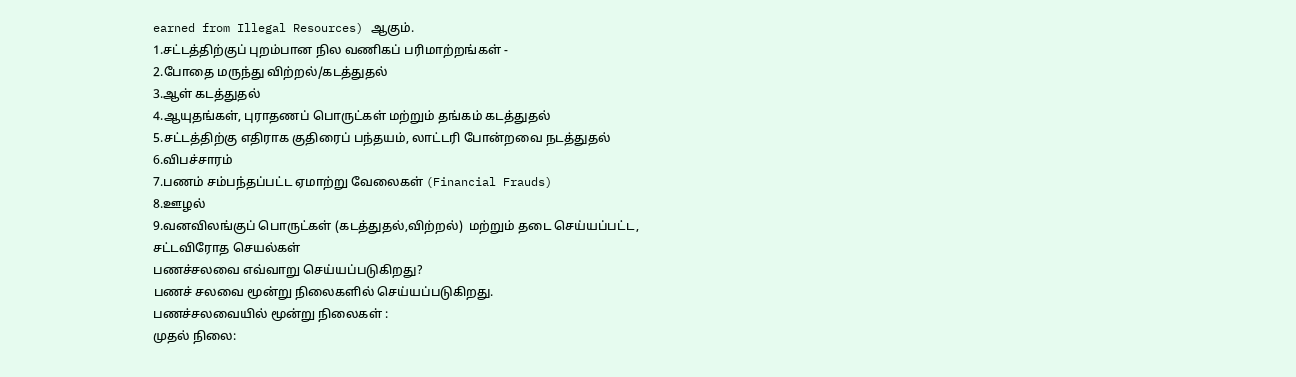earned from Illegal Resources) ஆகும்.
1.சட்டத்திற்குப் புறம்பான நில வணிகப் பரிமாற்றங்கள் -
2.போதை மருந்து விற்றல்/கடத்துதல்
3.ஆள் கடத்துதல்
4.ஆயுதங்கள், புராதணப் பொருட்கள் மற்றும் தங்கம் கடத்துதல்
5.சட்டத்திற்கு எதிராக குதிரைப் பந்தயம், லாட்டரி போன்றவை நடத்துதல்
6.விபச்சாரம்
7.பணம் சம்பந்தப்பட்ட ஏமாற்று வேலைகள் (Financial Frauds)
8.ஊழல்
9.வனவிலங்குப் பொருட்கள் (கடத்துதல்,விற்றல்)  மற்றும் தடை செய்யப்பட்ட, சட்டவிரோத செயல்கள்
பணச்சலவை எவ்வாறு செய்யப்படுகிறது?
பணச் சலவை மூன்று நிலைகளில் செய்யப்படுகிறது.
பணச்சலவையில் மூன்று நிலைகள் :
முதல் நிலை: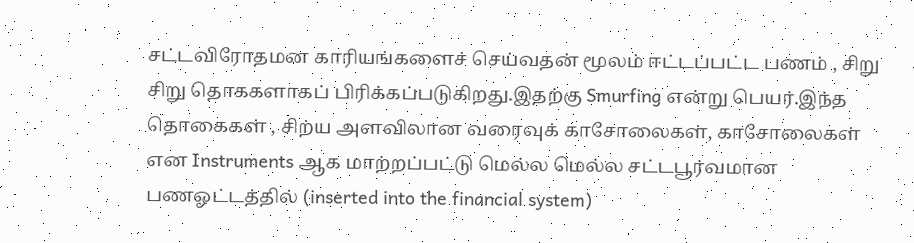சட்டவிரோதமன காரியங்களைச் செய்வதன் மூலம் ஈட்டப்பட்ட பணம் , சிறு சிறு தொககளாகப் பிரிக்கப்படுகிறது.இதற்கு Smurfing என்று பெயர்.இந்த தொகைகள் , சிற்ய அளவிலான வரைவுக் காசோலைகள், காசோலைகள் என Instruments ஆக மாற்றப்பட்டு மெல்ல மெல்ல சட்டபூர்வமான பணஓட்டத்தில் (inserted into the financial system)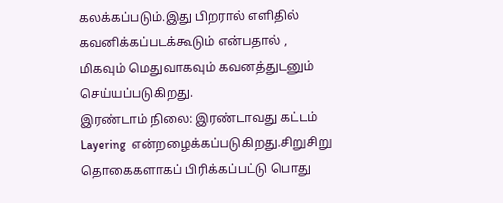கலக்கப்படும்.இது பிறரால் எளிதில் கவனிக்கப்படக்கூடும் என்பதால் , மிகவும் மெதுவாகவும் கவனத்துடனும் செய்யப்படுகிறது.
இரண்டாம் நிலை: இரண்டாவது கட்டம் Layering  என்றழைக்கப்படுகிறது.சிறுசிறு தொகைகளாகப் பிரிக்கப்பட்டு பொது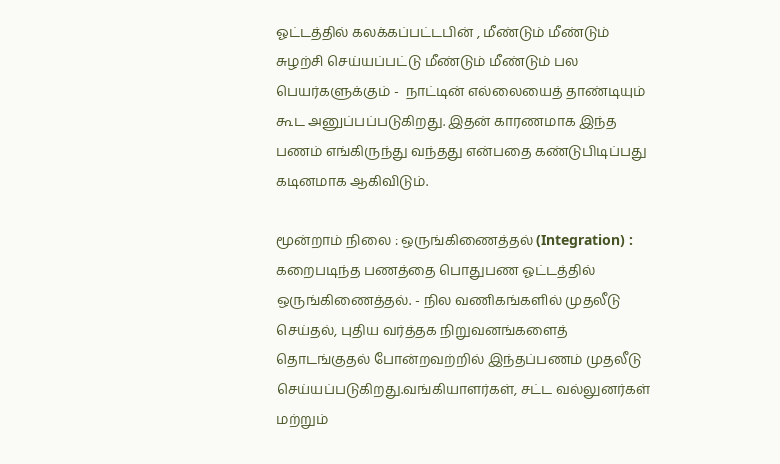ஓட்டத்தில் கலக்கப்பட்டபின் , மீண்டும் மீண்டும் சுழற்சி செய்யப்பட்டு மீண்டும் மீண்டும் பல பெயர்களுக்கும் -  நாட்டின் எல்லையைத் தாண்டியும் கூட அனுப்பப்படுகிறது. இதன் காரணமாக இந்த பணம் எங்கிருந்து வந்தது என்பதை கண்டுபிடிப்பது கடினமாக ஆகிவிடும்.

மூன்றாம் நிலை : ஒருங்கிணைத்தல் (Integration) : கறைபடிந்த பணத்தை பொதுபண ஓட்டத்தில் ஒருங்கிணைத்தல். - நில வணிகங்களில் முதலீடு செய்தல், புதிய வர்த்தக நிறுவனங்களைத் தொடங்குதல் போன்றவற்றில் இந்தப்பணம் முதலீடு செய்யப்படுகிறது.வங்கியாளர்கள், சட்ட வல்லுனர்கள் மற்றும்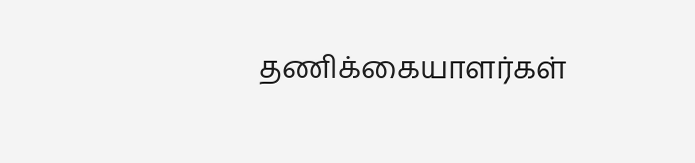தணிக்கையாளர்கள்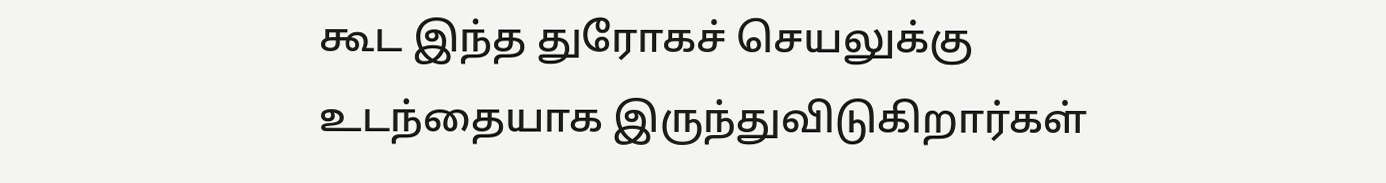கூட இந்த துரோகச் செயலுக்கு உடந்தையாக இருந்துவிடுகிறார்கள்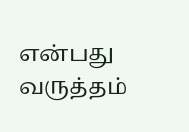என்பது வருத்தம்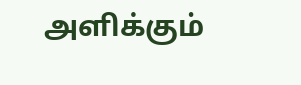அளிக்கும்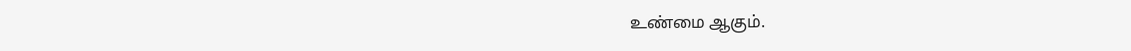உண்மை ஆகும்.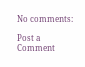No comments:

Post a Comment